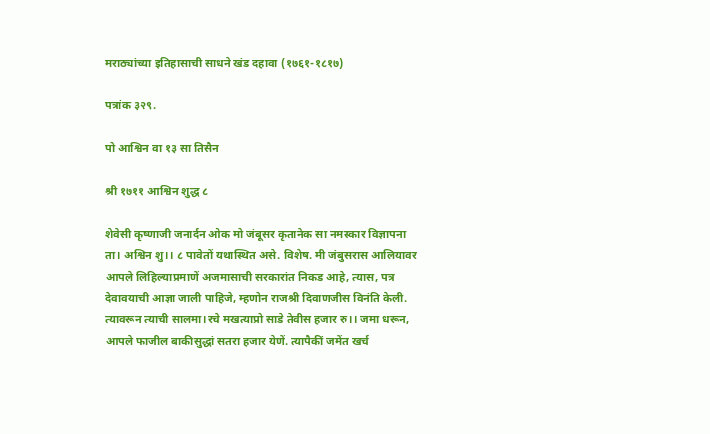मराठ्यांच्या इतिहासाची साधने खंड दहावा (१७६१-१८१७)

पत्रांक ३२९.

पो आश्विन वा १३ सा तिसैन

श्री १७११ आश्विन शुद्ध ८

शेवेसी कृष्णाजी जनार्दन ओक मो जंबूसर कृतानेक सा नमस्कार विज्ञापना ता। अश्विन शु।। ८ पावेतों यथास्थित असे. विशेष. मी जंबुसरास आलियावर आपले लिहिल्याप्रमाणें अजमासाची सरकारांत निकड आहे, त्यास, पत्र देवावयाची आज्ञा जाली पाहिजे, म्हणोन राजश्री दिवाणजीस विनंति केली. त्यावरून त्याची सालमा।रचे मखत्याप्रो साडे तेवीस हजार रु।। जमा धरून, आपले फाजील बाकीसुद्धां सतरा हजार येणें. त्यापैकीं जमेंत खर्च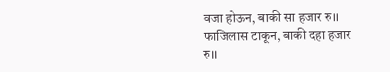वजा होऊन, बाकी सा हजार रु।। फाजिलास टाकून, बाकी दहा हजार रु।।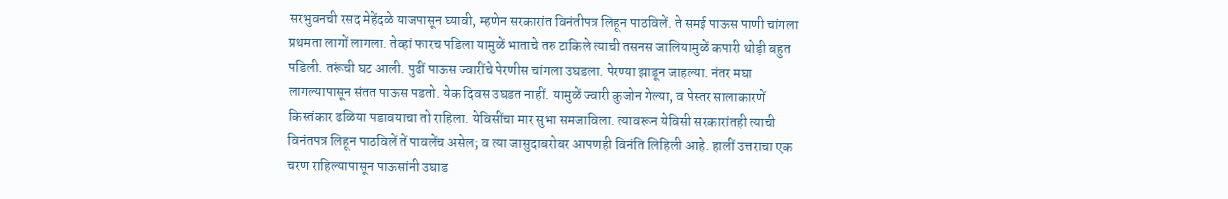सरभुवनची रसद मेहेंदळे याजपासून घ्यावी, म्हणेन सरकारांत विनंतीपत्र लिहून पाठविलें. ते समई पाऊस पाणी चांगला प्रथमता लागों लागला. तेव्हां फारच पडिला यामुळें भाताचे तरु टाकिले त्याची तसनस जालियामुळें कपारी थोड़ी बहुत पडिली. तरूंची घट आली. पुढीं पाऊस ज्वारींचे पेरणीस चांगला उघडला. पेरण्या झाडून जाहल्या. नंतर मघा लागल्यापासून संतत पाऊस पडतो. येक दिवस उघडत नाहीं. यामुळें ज्वारी कुजोन गेल्या, व पेस्तर सालाकारणें किस्तंकार ढळिया पडावयाचा तो राहिला. येविसींचा मार सुभा समजाविला. त्यावरून येविसी सरकारांतही त्याची विनंतपत्र लिहून पाठविलें तें पावलेंच असेल; व त्या जासुदाबरोबर आपणही विनंति लिहिली आहे. हालीं उत्तराचा एक चरण राहिल्यापासून पाऊसांनी उघाड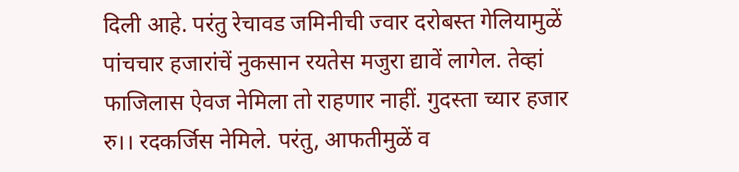दिली आहे. परंतु रेचावड जमिनीची ज्वार दरोबस्त गेलियामुळें पांचचार हजारांचें नुकसान रयतेस मजुरा द्यावें लागेल. तेव्हां फाजिलास ऐवज नेमिला तो राहणार नाहीं. गुदस्ता च्यार हजार रु।। रदकर्जिस नेमिले. परंतु, आफतीमुळें व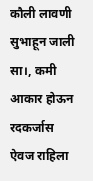कौली लावणी सुभाहून जाली सा।, कमी आकार होऊन रदकर्जास ऐवज राहिला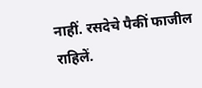नाहीं. रसदेचे पैकीं फाजील राहिलें.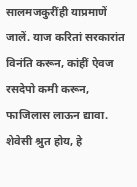सालमजकुरींही याप्रमाणें जालें. याज करितां सरकारांत विनंति करून, कांहीं ऐवज रसदेपो कमी करून, फाजिलास लाऊन द्यावा. शेवेसी श्रुत होय, हे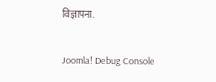विज्ञापना.

Joomla! Debug Console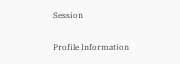Session

Profile Information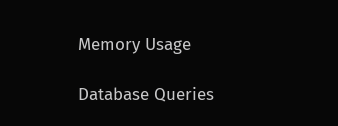Memory Usage

Database Queries